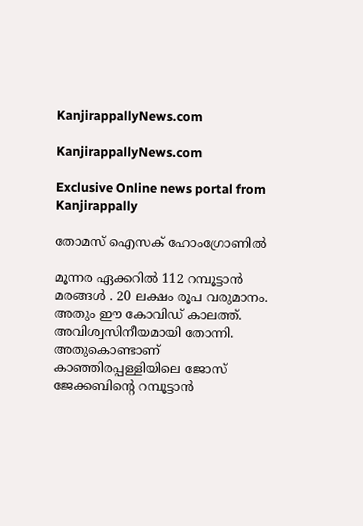KanjirappallyNews.com

KanjirappallyNews.com

Exclusive Online news portal from Kanjirappally

തോമസ് ഐസക് ഹോംഗ്രോണിൽ

മൂന്നര ഏക്കറിൽ 112 റമ്പൂട്ടാൻ മരങ്ങൾ . 20 ലക്ഷം രൂപ വരുമാനം. അതും ഈ കോവിഡ് കാലത്ത്. അവിശ്വസിനീയമായി തോന്നി. അതുകൊണ്ടാണ് കാഞ്ഞിരപ്പള്ളിയിലെ ജോസ് ജേക്കബിന്റെ റമ്പൂട്ടാൻ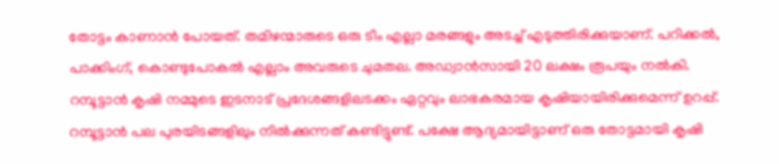തോട്ടം കാണാൻ പോയത്. തമിഴന്മാരുടെ ഒരു ടീം എല്ലാ മരങ്ങളും അടച്ച് എടുത്തിരിക്കുയാണ്. പറിക്കൽ, പാക്കിംഗ്, കൊണ്ടുപോകൽ എല്ലാം അവരുടെ ചുമതല. അഡ്വാൻസായി 20 ലക്ഷം രൂപയും നൽകി. റമ്പൂട്ടാൻ കൃഷി നമ്മുടെ ഇടനാട് പ്രദേശങ്ങളിലടക്കം ഏറ്റവും ലാഭകരമായ കൃഷിയായിരിക്കുമെന്ന് ഉറപ്പ്.
റമ്പൂട്ടാൻ പല പുരയിടങ്ങളിലും നിൽക്കുന്നത് കണ്ടിട്ടുണ്ട്. പക്ഷേ ആദ്യമായിട്ടാണ് ഒരു തോട്ടമായി കൃഷി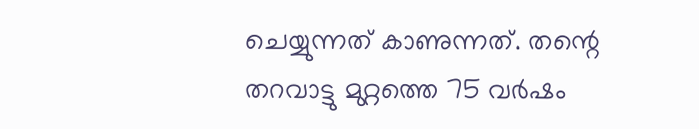ചെയ്യുന്നത് കാണുന്നത്. തന്റെ തറവാട്ടു മുറ്റത്തെ 75 വർഷം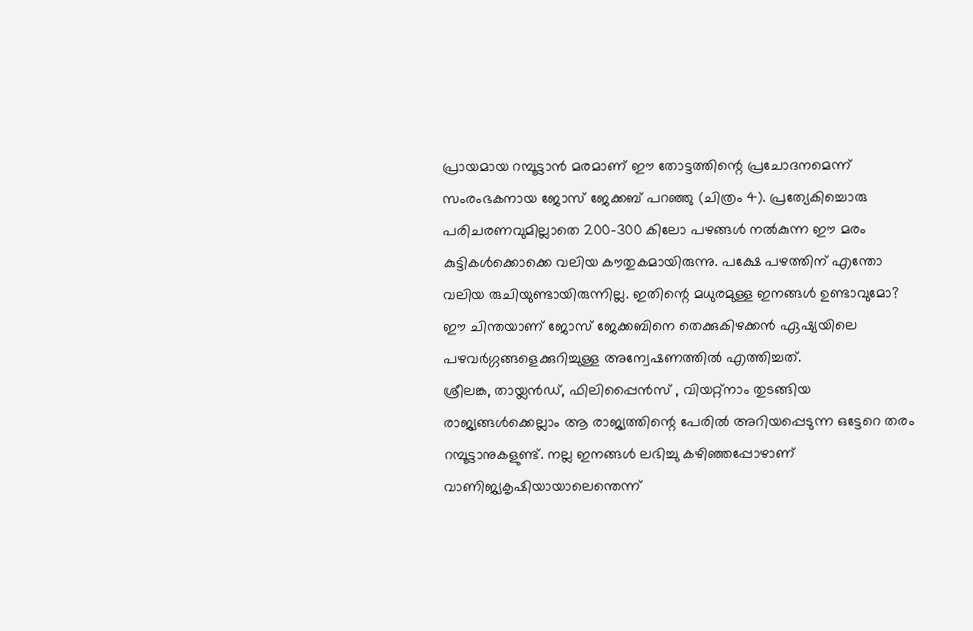പ്രായമായ റമ്പൂട്ടാൻ മരമാണ് ഈ തോട്ടത്തിന്റെ പ്രചോദനമെന്ന് സംരംഭകനായ ജോസ് ജേക്കബ് പറഞ്ഞു (ചിത്രം 4). പ്രത്യേകിച്ചൊരു പരിചരണവുമില്ലാതെ 200-300 കിലോ പഴങ്ങൾ നൽകുന്ന ഈ മരം കുട്ടികൾക്കൊക്കെ വലിയ കൗതുകമായിരുന്നു. പക്ഷേ പഴത്തിന് എന്തോ വലിയ രുചിയുണ്ടായിരുന്നില്ല. ഇതിന്റെ മധുരമുള്ള ഇനങ്ങൾ ഉണ്ടാവുമോ? ഈ ചിന്തയാണ് ജോസ് ജേക്കബിനെ തെക്കുകിഴക്കൻ ഏഷ്യയിലെ പഴവർഗ്ഗങ്ങളെക്കുറിച്ചുള്ള അന്വേഷണത്തിൽ എത്തിച്ചത്.
ശ്രീലങ്ക, തായ്ലൻഡ്, ഫിലിപ്പൈൻസ് , വിയറ്റ്നാം തുടങ്ങിയ രാജ്യങ്ങൾക്കെല്ലാം ആ രാജ്യത്തിന്റെ പേരിൽ അറിയപ്പെടുന്ന ഒട്ടേറെ തരം റമ്പൂട്ടാനുകളുണ്ട്. നല്ല ഇനങ്ങൾ ലഭിച്ചു കഴിഞ്ഞപ്പോഴാണ് വാണിജ്യകൃഷിയായാലെന്തെന്ന്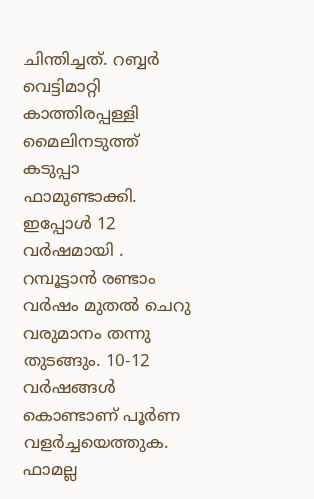ചിന്തിച്ചത്. റബ്ബർ വെട്ടിമാറ്റി കാത്തിരപ്പള്ളി മൈലിനടുത്ത് കടുപ്പാ ഫാമുണ്ടാക്കി. ഇപ്പോൾ 12 വർഷമായി . റമ്പൂട്ടാൻ രണ്ടാം വർഷം മുതൽ ചെറു വരുമാനം തന്നു തുടങ്ങും. 10-12 വർഷങ്ങൾ കൊണ്ടാണ് പൂർണ വളർച്ചയെത്തുക.
ഫാമല്ല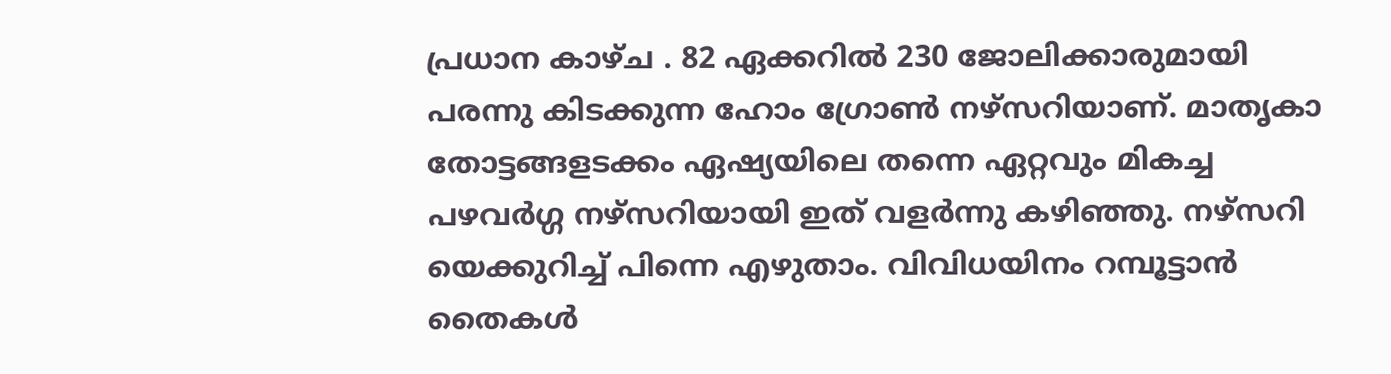പ്രധാന കാഴ്ച . 82 ഏക്കറിൽ 230 ജോലിക്കാരുമായി പരന്നു കിടക്കുന്ന ഹോം ഗ്രോൺ നഴ്സറിയാണ്. മാതൃകാ തോട്ടങ്ങളടക്കം ഏഷ്യയിലെ തന്നെ ഏറ്റവും മികച്ച പഴവർഗ്ഗ നഴ്സറിയായി ഇത് വളർന്നു കഴിഞ്ഞു. നഴ്സറി യെക്കുറിച്ച് പിന്നെ എഴുതാം. വിവിധയിനം റമ്പൂട്ടാൻ തൈകൾ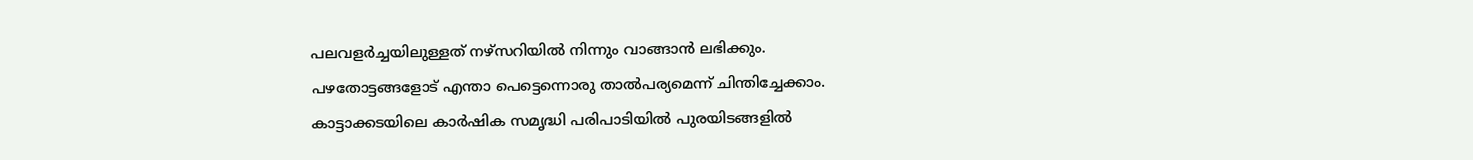പലവളർച്ചയിലുള്ളത് നഴ്സറിയിൽ നിന്നും വാങ്ങാൻ ലഭിക്കും.
പഴതോട്ടങ്ങളോട് എന്താ പെട്ടെന്നൊരു താൽപര്യമെന്ന് ചിന്തിച്ചേക്കാം. കാട്ടാക്കടയിലെ കാർഷിക സമൃദ്ധി പരിപാടിയിൽ പുരയിടങ്ങളിൽ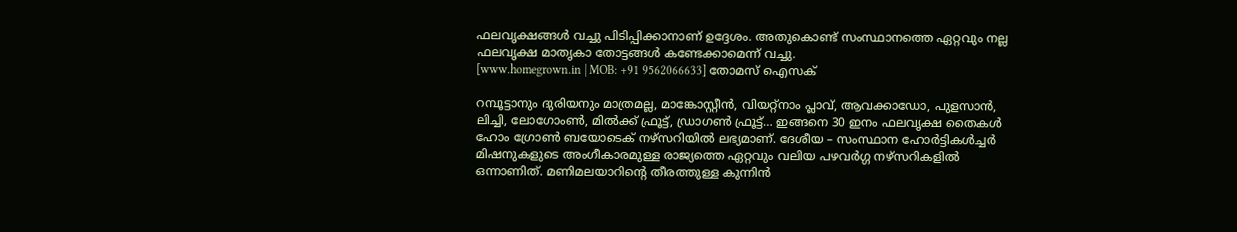ഫലവൃക്ഷങ്ങൾ വച്ചു പിടിപ്പിക്കാനാണ് ഉദ്ദേശം. അതുകൊണ്ട് സംസ്ഥാനത്തെ ഏറ്റവും നല്ല ഫലവൃക്ഷ മാതൃകാ തോട്ടങ്ങൾ കണ്ടേക്കാമെന്ന് വച്ചു.
[www.homegrown.in | MOB: +91 9562066633] തോമസ് ഐസക്

റമ്പൂട്ടാനും ദുരിയനും മാത്രമല്ല, മാങ്കോസ്റ്റീൻ, വിയറ്റ്നാം പ്ലാവ്, ആവക്കാഡോ, പുളസാൻ, ലിച്ചി, ലോഗോംൺ, മിൽക്ക് ഫ്രൂട്ട്, ഡ്രാഗൺ ഫ്രൂട്ട്… ഇങ്ങനെ 30 ഇനം ഫലവൃക്ഷ തൈകൾ ഹോം ഗ്രോൺ ബയോടെക് നഴ്സറിയിൽ ലഭ്യമാണ്. ദേശീയ – സംസ്ഥാന ഹോർട്ടികൾച്ചർ മിഷനുകളുടെ അംഗീകാരമുള്ള രാജ്യത്തെ ഏറ്റവും വലിയ പഴവർഗ്ഗ നഴ്സറികളിൽ ഒന്നാണിത്. മണിമലയാറിന്റെ തീരത്തുള്ള കുന്നിൻ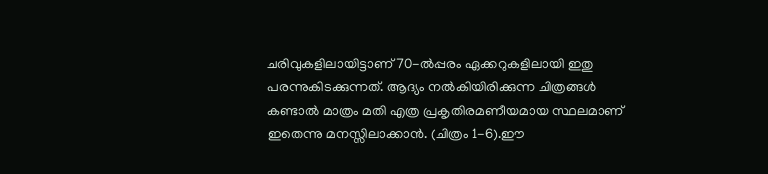ചരിവുകളിലായിട്ടാണ് 70-ൽപ്പരം ഏക്കറുകളിലായി ഇതു പരന്നുകിടക്കുന്നത്. ആദ്യം നൽകിയിരിക്കുന്ന ചിത്രങ്ങൾ കണ്ടാൽ മാത്രം മതി എത്ര പ്രകൃതിരമണീയമായ സ്ഥലമാണ് ഇതെന്നു മനസ്സിലാക്കാൻ. (ചിത്രം 1-6).ഈ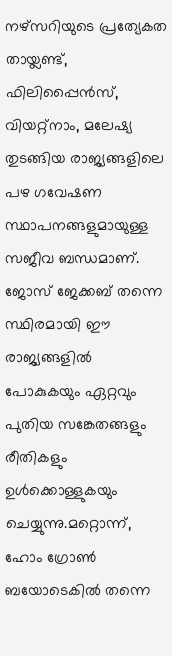നഴ്സറിയുടെ പ്രത്യേകത തായ്ലണ്ട്, ഫിലിപ്പൈൻസ്, വിയറ്റ്നാം, മലേഷ്യ തുടങ്ങിയ രാജ്യങ്ങളിലെ പഴ ഗവേഷണ സ്ഥാപനങ്ങളുമായുള്ള സജീവ ബന്ധമാണ്. ജോസ് ജേക്കബ് തന്നെ സ്ഥിരമായി ഈ രാജ്യങ്ങളിൽ പോകുകയും ഏറ്റവും പുതിയ സങ്കേതങ്ങളും രീതികളും ഉൾക്കൊള്ളുകയും ചെയ്യുന്നു.മറ്റൊന്ന്, ഹോം ഗ്രോൺ ബയോടെകിൽ തന്നെ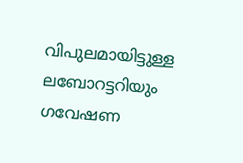വിപുലമായിട്ടുള്ള ലബോറട്ടറിയും ഗവേഷണ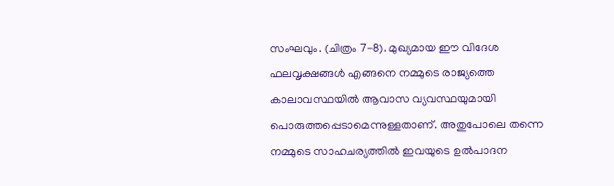സംഘവും. (ചിത്രം 7-8). മുഖ്യമായ ഈ വിദേശ ഫലവൃക്ഷങ്ങൾ എങ്ങനെ നമ്മുടെ രാജ്യത്തെ കാലാവസ്ഥയിൽ ആവാസ വ്യവസ്ഥയുമായി പൊരുത്തപ്പെടാമെന്നുള്ളതാണ്. അതുപോലെ തന്നെ നമ്മുടെ സാഹചര്യത്തിൽ ഇവയുടെ ഉൽപാദന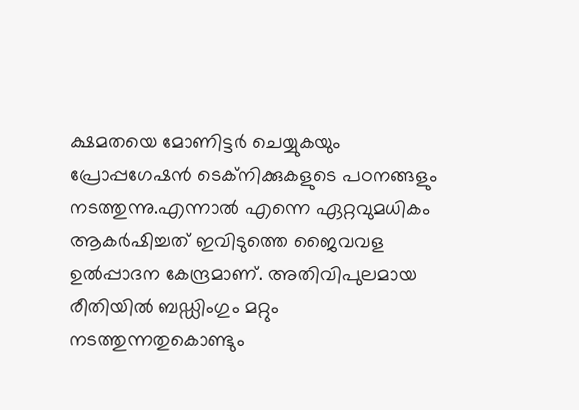ക്ഷമതയെ മോണിട്ടർ ചെയ്യുകയും പ്രോപ്പഗേഷൻ ടെക്നിക്കുകളുടെ പഠനങ്ങളും നടത്തുന്നു.എന്നാൽ എന്നെ ഏറ്റവുമധികം ആകർഷിച്ചത് ഇവിടുത്തെ ജൈവവള ഉൽപ്പാദന കേന്ദ്രമാണ്. അതിവിപുലമായ രീതിയിൽ ബഡ്ഡിംഗും മറ്റും നടത്തുന്നതുകൊണ്ടും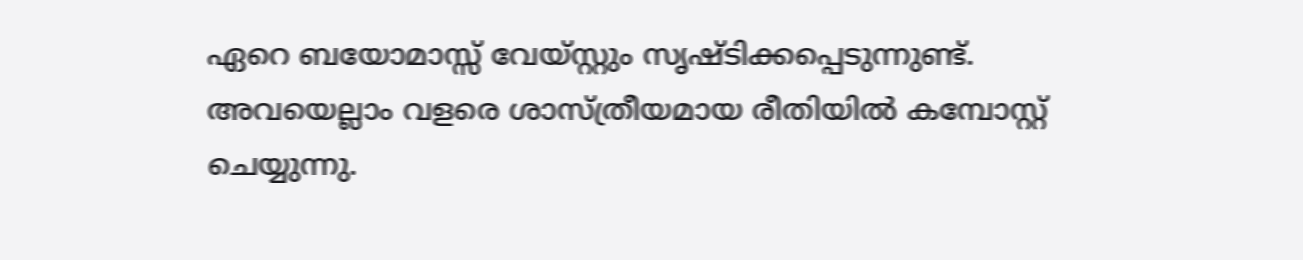ഏറെ ബയോമാസ്സ് വേയ്സ്റ്റും സൃഷ്ടിക്കപ്പെടുന്നുണ്ട്. അവയെല്ലാം വളരെ ശാസ്ത്രീയമായ രീതിയിൽ കമ്പോസ്റ്റ് ചെയ്യുന്നു.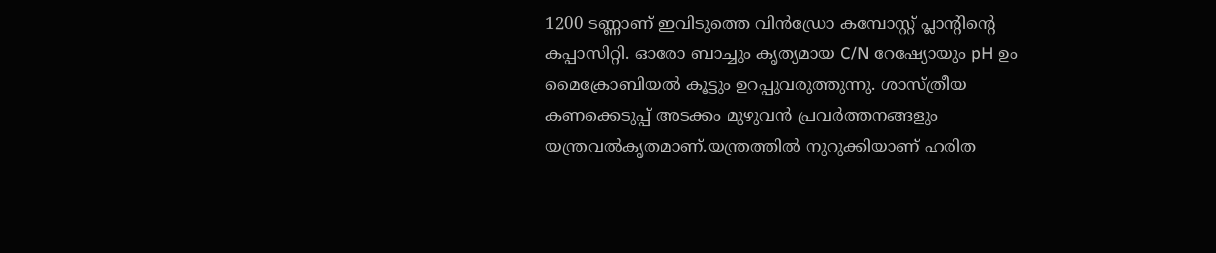1200 ടണ്ണാണ് ഇവിടുത്തെ വിൻഡ്രോ കമ്പോസ്റ്റ് പ്ലാന്റിന്റെ കപ്പാസിറ്റി. ഓരോ ബാച്ചും കൃത്യമായ C/N റേഷ്യോയും pH ഉം മൈക്രോബിയൽ കൂട്ടും ഉറപ്പുവരുത്തുന്നു. ശാസ്ത്രീയ കണക്കെടുപ്പ് അടക്കം മുഴുവൻ പ്രവർത്തനങ്ങളും യന്ത്രവൽകൃതമാണ്.യന്ത്രത്തിൽ നുറുക്കിയാണ് ഹരിത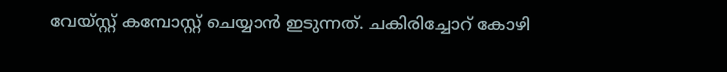വേയ്സ്റ്റ് കമ്പോസ്റ്റ് ചെയ്യാൻ ഇടുന്നത്. ചകിരിച്ചോറ് കോഴി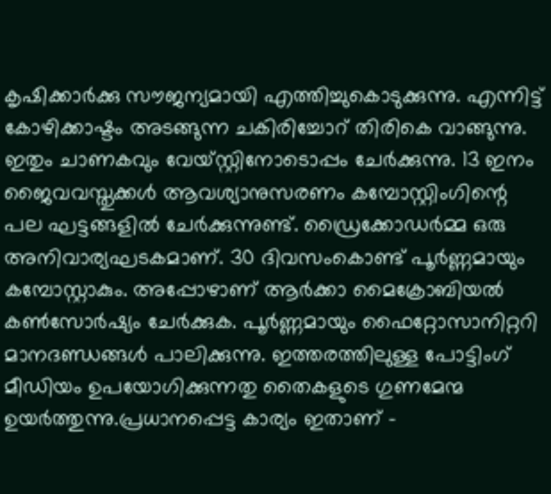കൃഷിക്കാർക്കു സൗജന്യമായി എത്തിച്ചുകൊടുക്കുന്നു. എന്നിട്ട് കോഴിക്കാഷ്ടം അടങ്ങുന്ന ചകിരിച്ചോറ് തിരികെ വാങ്ങുന്നു. ഇതും ചാണകവും വേയ്സ്റ്റിനോടൊപ്പം ചേർക്കുന്നു. 13 ഇനം ജൈവവസ്തുക്കൾ ആവശ്യാനുസരണം കമ്പോസ്റ്റിംഗിന്റെ പല ഘട്ടങ്ങളിൽ ചേർക്കുന്നുണ്ട്. ഡ്രൈക്കോഡർമ്മ ഒരു അനിവാര്യഘടകമാണ്. 30 ദിവസംകൊണ്ട് പൂർണ്ണമായും കമ്പോസ്റ്റാകും. അപ്പോഴാണ് ആർക്കാ മൈക്രോബിയൽ കൺസോർഷ്യം ചേർക്കുക. പൂർണ്ണമായും ഫൈറ്റോസാനിറ്ററി മാനദണ്ഡങ്ങൾ പാലിക്കുന്നു. ഇത്തരത്തിലുള്ള പോട്ടിംഗ് മീഡിയം ഉപയോഗിക്കുന്നതു തൈകളുടെ ഗുണമേന്മ ഉയർത്തുന്നു.പ്രധാനപ്പെട്ട കാര്യം ഇതാണ് –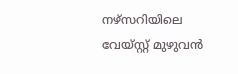നഴ്സറിയിലെ വേയ്സ്റ്റ് മുഴുവൻ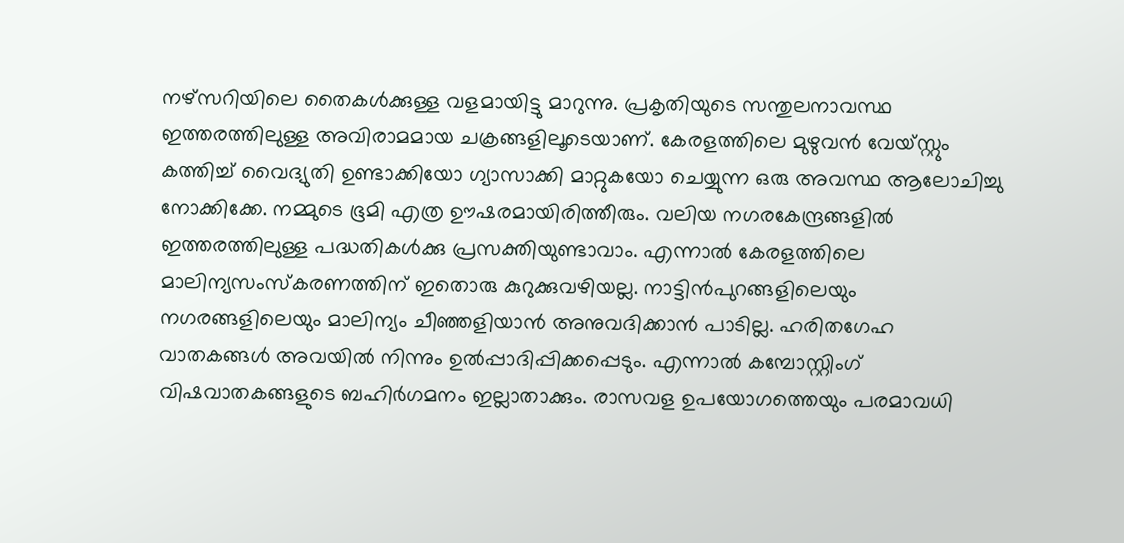നഴ്സറിയിലെ തൈകൾക്കുള്ള വളമായിട്ടു മാറുന്നു. പ്രകൃതിയുടെ സന്തുലനാവസ്ഥ ഇത്തരത്തിലുള്ള അവിരാമമായ ചക്രങ്ങളിലൂടെയാണ്. കേരളത്തിലെ മുഴുവൻ വേയ്സ്റ്റും കത്തിച്ച് വൈദ്യുതി ഉണ്ടാക്കിയോ ഗ്യാസാക്കി മാറ്റുകയോ ചെയ്യുന്ന ഒരു അവസ്ഥ ആലോചിച്ചു നോക്കിക്കേ. നമ്മുടെ ഭൂമി എത്ര ഊഷരമായിരിത്തീരും. വലിയ നഗരകേന്ദ്രങ്ങളിൽ ഇത്തരത്തിലുള്ള പദ്ധതികൾക്കു പ്രസക്തിയുണ്ടാവാം. എന്നാൽ കേരളത്തിലെ മാലിന്യസംസ്കരണത്തിന് ഇതൊരു കുറുക്കുവഴിയല്ല. നാട്ടിൻപുറങ്ങളിലെയും നഗരങ്ങളിലെയും മാലിന്യം ചീഞ്ഞളിയാൻ അനുവദിക്കാൻ പാടില്ല. ഹരിതഗേഹ വാതകങ്ങൾ അവയിൽ നിന്നും ഉൽപ്പാദിപ്പിക്കപ്പെടും. എന്നാൽ കമ്പോസ്റ്റിംഗ് വിഷവാതകങ്ങളുടെ ബഹിർഗമനം ഇല്ലാതാക്കും. രാസവള ഉപയോഗത്തെയും പരമാവധി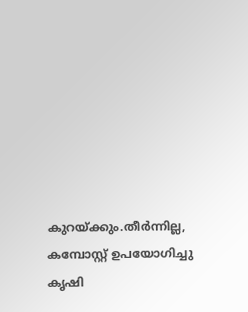കുറയ്ക്കും.തീർന്നില്ല, കമ്പോസ്റ്റ് ഉപയോഗിച്ചു കൃഷി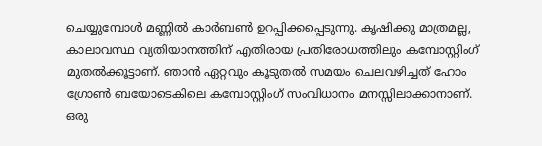ചെയ്യുമ്പോൾ മണ്ണിൽ കാർബൺ ഉറപ്പിക്കപ്പെടുന്നു. കൃഷിക്കു മാത്രമല്ല, കാലാവസ്ഥ വ്യതിയാനത്തിന് എതിരായ പ്രതിരോധത്തിലും കമ്പോസ്റ്റിംഗ് മുതൽക്കൂട്ടാണ്. ഞാൻ ഏറ്റവും കൂടുതൽ സമയം ചെലവഴിച്ചത് ഹോം ഗ്രോൺ ബയോടെകിലെ കമ്പോസ്റ്റിംഗ് സംവിധാനം മനസ്സിലാക്കാനാണ്. ഒരു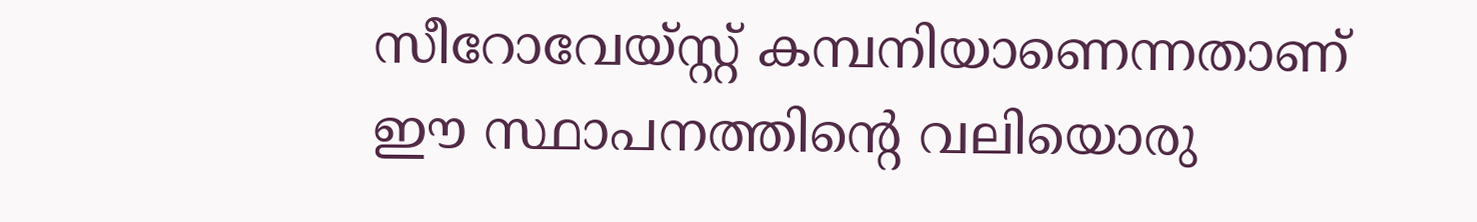സീറോവേയ്സ്റ്റ് കമ്പനിയാണെന്നതാണ് ഈ സ്ഥാപനത്തിന്റെ വലിയൊരു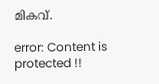മികവ്.

error: Content is protected !!